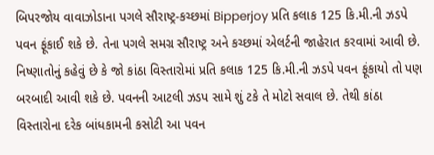બિપરજોય વાવાઝોડાના પગલે સૌરાષ્ટ્ર-કચ્છમાં Bipperjoy પ્રતિ કલાક 125 કિ.મી.ની ઝડપે પવન ફૂંકાઈ શકે છે. તેના પગલે સમગ્ર સૌરાષ્ટ્ર અને કચ્છમાં એલર્ટની જાહેરાત કરવામાં આવી છે. નિષ્ણાતોનું કહેવું છે કે જો કાંઠા વિસ્તારોમાં પ્રતિ કલાક 125 કિ.મી.ની ઝડપે પવન ફૂંકાયો તો પણ બરબાદી આવી શકે છે. પવનની આટલી ઝડપ સામે શું ટકે તે મોટો સવાલ છે. તેથી કાંઠા વિસ્તારોના દરેક બાંધકામની કસોટી આ પવન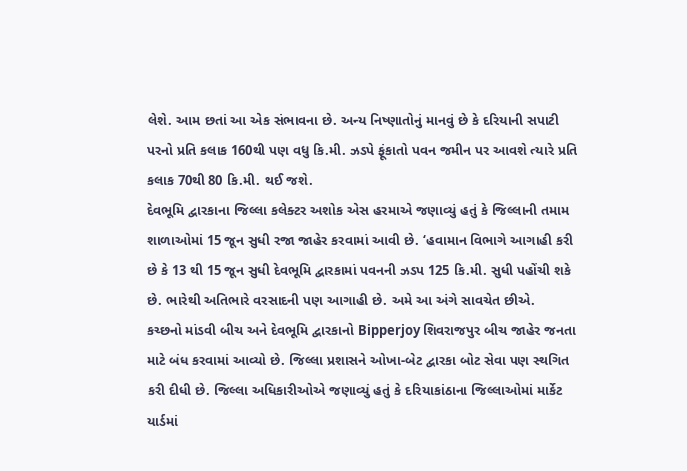લેશે. આમ છતાં આ એક સંભાવના છે. અન્ય નિષ્ણાતોનું માનવું છે કે દરિયાની સપાટી પરનો પ્રતિ કલાક 160થી પણ વધુ કિ.મી. ઝડપે ફૂંકાતો પવન જમીન પર આવશે ત્યારે પ્રતિ કલાક 70થી 80 કિ.મી. થઈ જશે.
દેવભૂમિ દ્વારકાના જિલ્લા કલેક્ટર અશોક એસ હરમાએ જણાવ્યું હતું કે જિલ્લાની તમામ શાળાઓમાં 15 જૂન સુધી રજા જાહેર કરવામાં આવી છે. ‘હવામાન વિભાગે આગાહી કરી છે કે 13 થી 15 જૂન સુધી દેવભૂમિ દ્વારકામાં પવનની ઝડપ 125 કિ.મી. સુધી પહોંચી શકે છે. ભારેથી અતિભારે વરસાદની પણ આગાહી છે. અમે આ અંગે સાવચેત છીએ.
કચ્છનો માંડવી બીચ અને દેવભૂમિ દ્વારકાનો Bipperjoy શિવરાજપુર બીચ જાહેર જનતા માટે બંધ કરવામાં આવ્યો છે. જિલ્લા પ્રશાસને ઓખા-બેટ દ્વારકા બોટ સેવા પણ સ્થગિત કરી દીધી છે. જિલ્લા અધિકારીઓએ જણાવ્યું હતું કે દરિયાકાંઠાના જિલ્લાઓમાં માર્કેટ યાર્ડમાં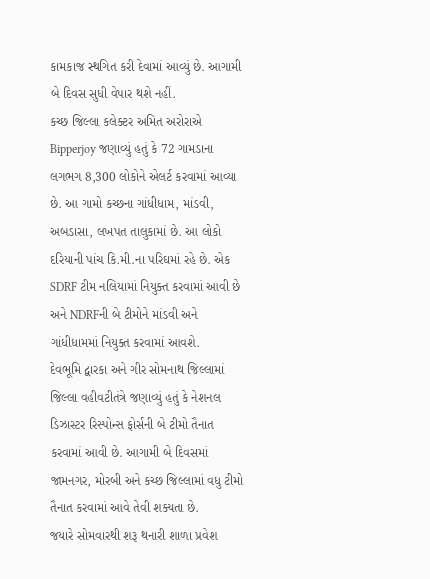કામકાજ સ્થગિત કરી દેવામાં આવ્યું છે. આગામી બે દિવસ સુધી વેપાર થશે નહીં.
કચ્છ જિલ્લા કલેક્ટર અમિત અરોરાએ Bipperjoy જણાવ્યું હતું કે 72 ગામડાના લગભગ 8,300 લોકોને એલર્ટ કરવામાં આવ્યા છે. આ ગામો કચ્છના ગાંધીધામ, માંડવી, અબડાસા, લખપત તાલુકામાં છે. આ લોકો દરિયાની પાંચ કિ.મી.ના પરિઘમાં રહે છે. એક SDRF ટીમ નલિયામાં નિયુક્ત કરવામાં આવી છે અને NDRFની બે ટીમોને માંડવી અને ગાંધીધામમાં નિયુક્ત કરવામાં આવશે.
દેવભૂમિ દ્વારકા અને ગીર સોમનાથ જિલ્લામાં જિલ્લા વહીવટીતંત્રે જણાવ્યું હતું કે નેશનલ ડિઝાસ્ટર રિસ્પોન્સ ફોર્સની બે ટીમો તૈનાત કરવામાં આવી છે. આગામી બે દિવસમાં જામનગર, મોરબી અને કચ્છ જિલ્લામાં વધુ ટીમો તૈનાત કરવામાં આવે તેવી શક્યતા છે.
જયારે સોમવારથી શરૂ થનારી શાળા પ્રવેશ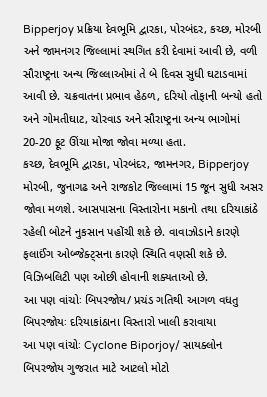Bipperjoy પ્રક્રિયા દેવભૂમિ દ્વારકા, પોરબંદર, કચ્છ, મોરબી અને જામનગર જિલ્લામાં સ્થગિત કરી દેવામાં આવી છે, વળી સૌરાષ્ટ્રના અન્ય જિલ્લાઓમાં તે બે દિવસ સુધી ઘટાડવામાં આવી છે. ચક્રવાતના પ્રભાવ હેઠળ, દરિયો તોફાની બન્યો હતો અને ગોમતીઘાટ, ચોરવાડ અને સૌરાષ્ટ્રના અન્ય ભાગોમાં 20-20 ફૂટ ઊંચા મોજા જોવા મળ્યા હતા.
કચ્છ, દેવભૂમિ દ્વારકા, પોરબંદર, જામનગર, Bipperjoy મોરબી, જુનાગઢ અને રાજકોટ જિલ્લામાં 15 જૂન સુધી અસર જોવા મળશે. આસપાસના વિસ્તારોના મકાનો તથા દરિયાકાંઠે રહેલી બોટને નુકસાન પહોંચી શકે છે. વાવાઝોડાને કારણે ફલાઈંગ ઓબ્જેક્ટ્સના કારણે સ્થિતિ વણસી શકે છે. વિઝિબલિટી પણ ઓછી હોવાની શક્યતાઓ છે.
આ પણ વાંચોઃ બિપરજોય/ પ્રચંડ ગતિથી આગળ વધતુ બિપરજોયઃ દરિયાકાંઠાના વિસ્તારો ખાલી કરાવાયા
આ પણ વાંચોઃ Cyclone Biporjoy/ સાયક્લોન બિપરજોય ગુજરાત માટે આટલો મોટો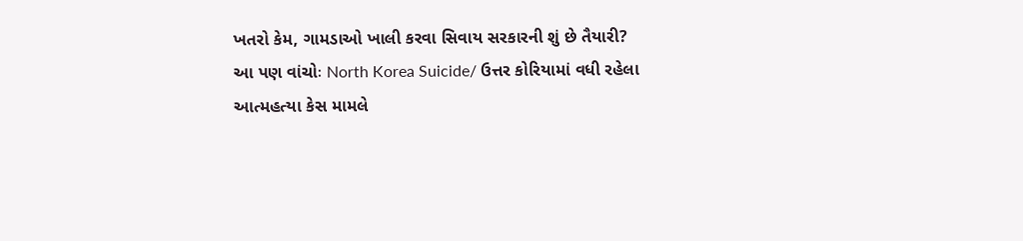ખતરો કેમ, ગામડાઓ ખાલી કરવા સિવાય સરકારની શું છે તૈયારી?
આ પણ વાંચોઃ North Korea Suicide/ ઉત્તર કોરિયામાં વધી રહેલા આત્મહત્યા કેસ મામલે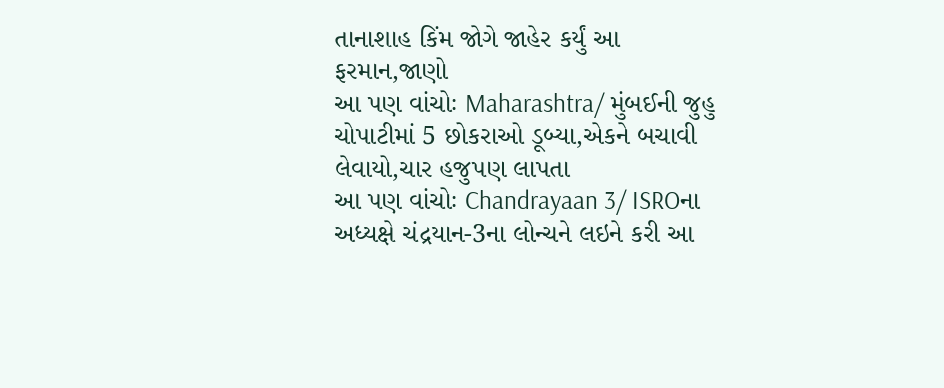તાનાશાહ કિંમ જોગે જાહેર કર્યું આ ફરમાન,જાણો
આ પણ વાંચોઃ Maharashtra/ મુંબઈની જુહુ ચોપાટીમાં 5 છોકરાઓ ડૂબ્યા,એકને બચાવી લેવાયો,ચાર હજુપણ લાપતા
આ પણ વાંચોઃ Chandrayaan 3/ ISROના અધ્યક્ષે ચંદ્રયાન-3ના લોન્ચને લઇને કરી આ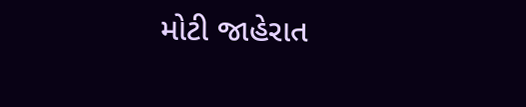મોટી જાહેરાત